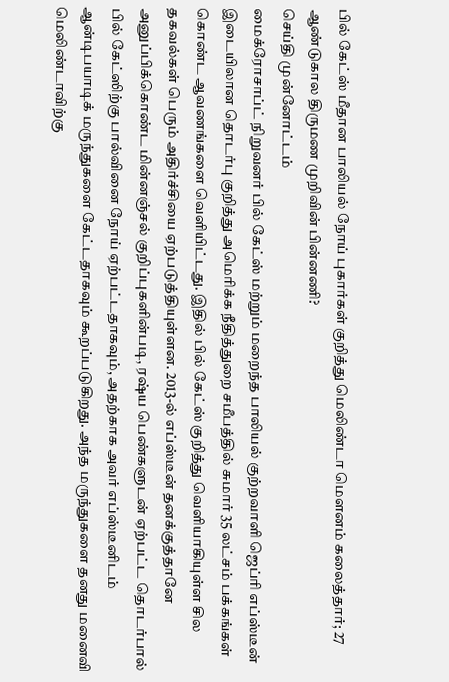பில் கேட்ஸ் மீதான பாலியல் நோய் புகார்கள் குறித்து மெலிண்டா மௌனம் கலைத்தார்; 27 ஆண்டுகால திருமண முறிவின் பின்னணி?
செய்தி முன்னோட்டம்
மைக்ரோசாப்ட் நிறுவனர் பில் கேட்ஸ் மற்றும் மறைந்த பாலியல் குற்றவாளி ஜெப்ரி எப்ஸ்டீன் இடையிலான தொடர்பு குறித்து அமெரிக்க நீதித்துறை சமீபத்தில் சுமார் 35 லட்சம் பக்கங்கள் கொண்ட ஆவணங்களை வெளியிட்டது. இதில் பில் கேட்ஸ் குறித்து வெளியாகியுள்ள சில தகவல்கள் பெரும் அதிர்ச்சியை ஏற்படுத்தியுள்ளன. 2013-ல் எப்ஸ்டீன் தனக்குத்தானே அனுப்பிக்கொண்ட மின்னஞ்சல் குறிப்புகளின்படி, ரஷ்ய பெண்களுடன் ஏற்பட்ட தொடர்பால் பில் கேட்ஸிற்கு பால்வினை நோய் ஏற்பட்டதாகவும், அதற்காக அவர் எப்ஸ்டீனிடம் ஆன்டிபயாடிக் மருந்துகளை கேட்டதாகவும் கூறப்படுகிறது. அந்த மருந்துகளை தனது மனைவி மெலிண்டாவிற்கு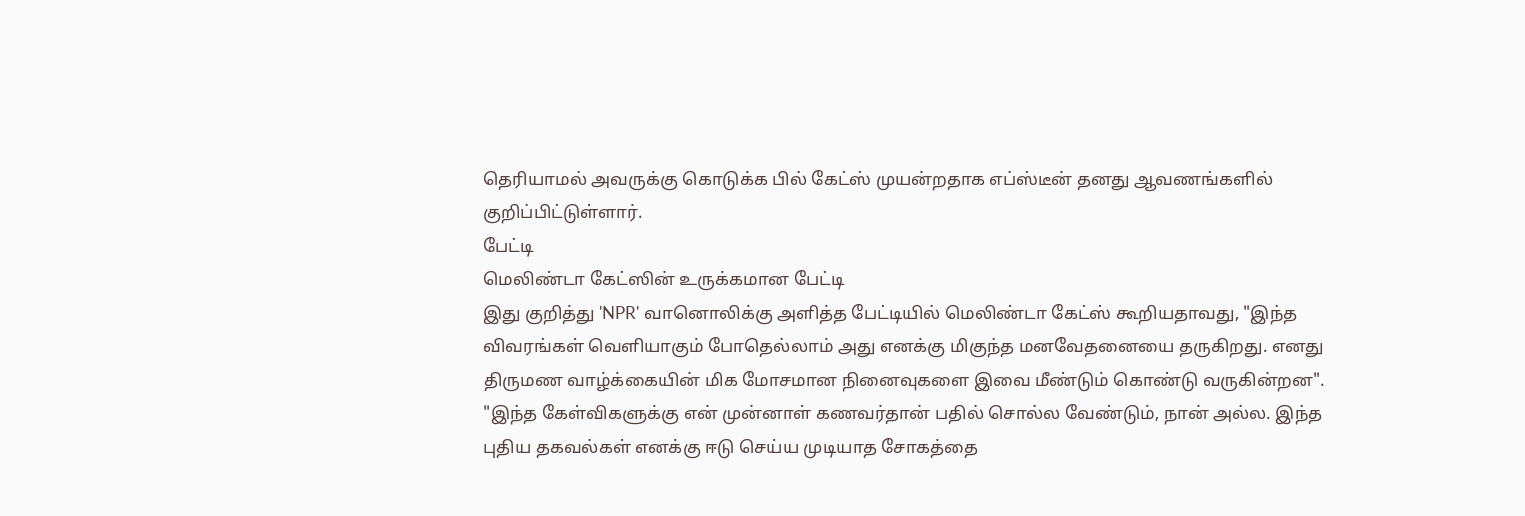தெரியாமல் அவருக்கு கொடுக்க பில் கேட்ஸ் முயன்றதாக எப்ஸ்டீன் தனது ஆவணங்களில் குறிப்பிட்டுள்ளார்.
பேட்டி
மெலிண்டா கேட்ஸின் உருக்கமான பேட்டி
இது குறித்து 'NPR' வானொலிக்கு அளித்த பேட்டியில் மெலிண்டா கேட்ஸ் கூறியதாவது, "இந்த விவரங்கள் வெளியாகும் போதெல்லாம் அது எனக்கு மிகுந்த மனவேதனையை தருகிறது. எனது திருமண வாழ்க்கையின் மிக மோசமான நினைவுகளை இவை மீண்டும் கொண்டு வருகின்றன". "இந்த கேள்விகளுக்கு என் முன்னாள் கணவர்தான் பதில் சொல்ல வேண்டும், நான் அல்ல. இந்த புதிய தகவல்கள் எனக்கு ஈடு செய்ய முடியாத சோகத்தை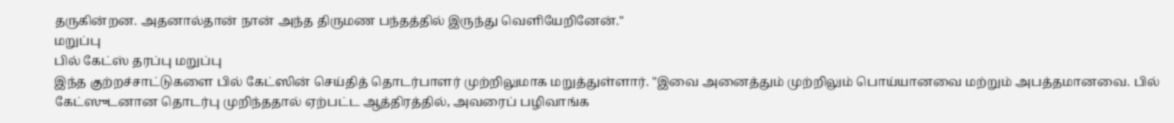தருகின்றன. அதனால்தான் நான் அந்த திருமண பந்தத்தில் இருந்து வெளியேறினேன்."
மறுப்பு
பில் கேட்ஸ் தரப்பு மறுப்பு
இந்த குற்றச்சாட்டுகளை பில் கேட்ஸின் செய்தித் தொடர்பாளர் முற்றிலுமாக மறுத்துள்ளார். "இவை அனைத்தும் முற்றிலும் பொய்யானவை மற்றும் அபத்தமானவை. பில் கேட்ஸுடனான தொடர்பு முறிந்ததால் ஏற்பட்ட ஆத்திரத்தில், அவரைப் பழிவாங்க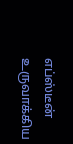எப்ஸ்டீன் உருவாக்கிய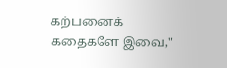கற்பனைக் கதைகளே இவை,"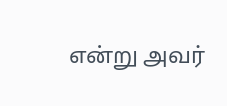என்று அவர்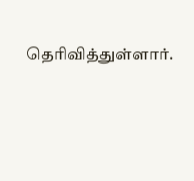தெரிவித்துள்ளார்.